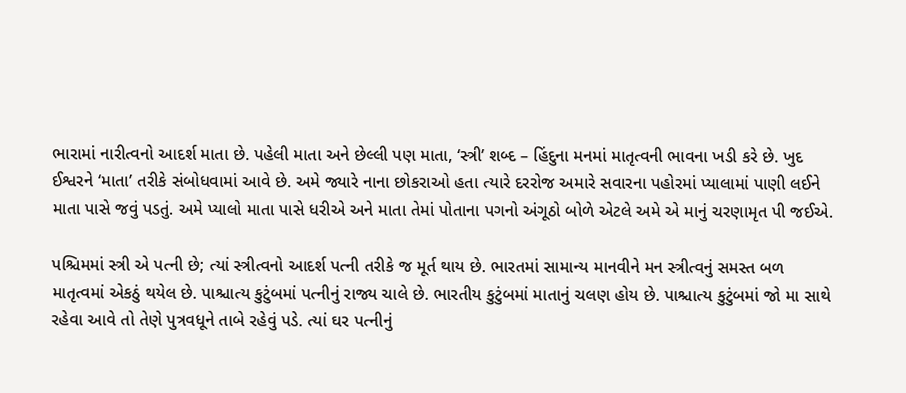ભારામાં નારીત્વનો આદર્શ માતા છે. પહેલી માતા અને છેલ્લી પણ માતા, ‘સ્ત્રી’ શબ્દ – હિંદુના મનમાં માતૃત્વની ભાવના ખડી કરે છે. ખુદ ઈશ્વરને ‘માતા’ તરીકે સંબોધવામાં આવે છે. અમે જ્યારે નાના છોકરાઓ હતા ત્યારે દરરોજ અમારે સવારના પહોરમાં પ્યાલામાં પાણી લઈને માતા પાસે જવું પડતું. અમે પ્યાલો માતા પાસે ધરીએ અને માતા તેમાં પોતાના પગનો અંગૂઠો બોળે એટલે અમે એ માનું ચરણામૃત પી જઈએ.

પશ્ચિમમાં સ્ત્રી એ પત્ની છે; ત્યાં સ્ત્રીત્વનો આદર્શ પત્ની તરીકે જ મૂર્ત થાય છે. ભારતમાં સામાન્ય માનવીને મન સ્ત્રીત્વનું સમસ્ત બળ માતૃત્વમાં એકઠું થયેલ છે. પાશ્ચાત્ય કુટુંબમાં પત્નીનું રાજ્ય ચાલે છે. ભારતીય કુટુંબમાં માતાનું ચલણ હોય છે. પાશ્ચાત્ય કુટુંબમાં જો મા સાથે રહેવા આવે તો તેણે પુત્રવધૂને તાબે રહેવું પડે. ત્યાં ઘર પત્નીનું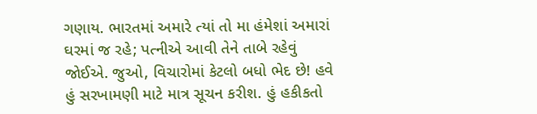ગણાય. ભારતમાં અમારે ત્યાં તો મા હંમેશાં અમારાં ઘરમાં જ રહે; પત્નીએ આવી તેને તાબે રહેવું જોઈએ. જુઓ, વિચારોમાં કેટલો બધો ભેદ છે! હવે હું સરખામણી માટે માત્ર સૂચન કરીશ. હું હકીકતો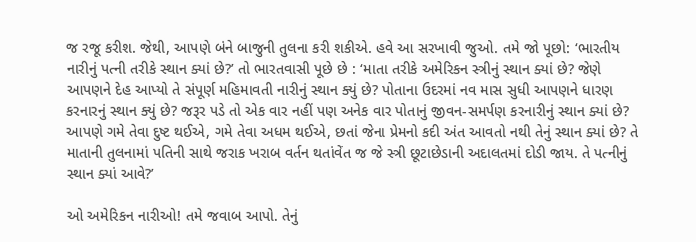જ રજૂ કરીશ. જેથી, આપણે બંને બાજુની તુલના કરી શકીએ. હવે આ સરખાવી જુઓ. તમે જો પૂછો: ‘ભારતીય નારીનું પત્ની તરીકે સ્થાન ક્યાં છે?’ તો ભારતવાસી પૂછે છે : ‘માતા તરીકે અમેરિકન સ્ત્રીનું સ્થાન ક્યાં છે? જેણે આપણને દેહ આપ્યો તે સંપૂર્ણ મહિમાવતી નારીનું સ્થાન ક્યું છે? પોતાના ઉદરમાં નવ માસ સુધી આપણને ધારણ કરનારનું સ્થાન ક્યું છે? જરૂર પડે તો એક વાર નહીં પણ અનેક વાર પોતાનું જીવન-સમર્પણ કરનારીનું સ્થાન ક્યાં છે? આપણે ગમે તેવા દુષ્ટ થઈએ, ગમે તેવા અધમ થઈએ, છતાં જેના પ્રેમનો કદી અંત આવતો નથી તેનું સ્થાન ક્યાં છે? તે માતાની તુલનામાં પતિની સાથે જરાક ખરાબ વર્તન થતાંવેંત જ જે સ્ત્રી છૂટાછેડાની અદાલતમાં દોડી જાય. તે પત્નીનું સ્થાન ક્યાં આવે?’

ઓ અમેરિકન નારીઓ! તમે જવાબ આપો. તેનું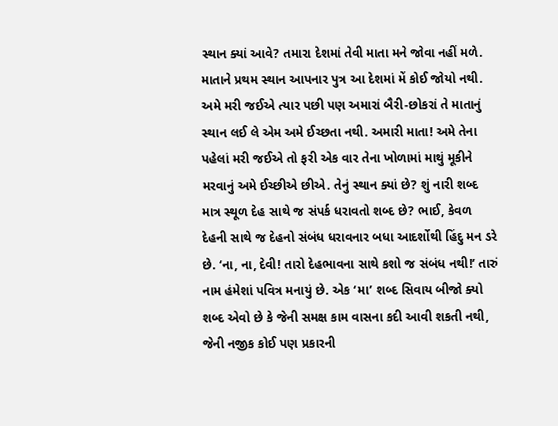સ્થાન ક્યાં આવે? તમારા દેશમાં તેવી માતા મને જોવા નહીં મળે. માતાને પ્રથમ સ્થાન આપનાર પુત્ર આ દેશમાં મેં કોઈ જોયો નથી. અમે મરી જઈએ ત્યાર પછી પણ અમારાં બૈરી-છોકરાં તે માતાનું સ્થાન લઈ લે એમ અમે ઈચ્છતા નથી. અમારી માતા! અમે તેના પહેલાં મરી જઈએ તો ફરી એક વાર તેના ખોળામાં માથું મૂકીને મરવાનું અમે ઈચ્છીએ છીએ. તેનું સ્થાન ક્યાં છે? શું નારી શબ્દ માત્ર સ્થૂળ દેહ સાથે જ સંપર્ક ધરાવતો શબ્દ છે? ભાઈ, કેવળ દેહની સાથે જ દેહનો સંબંધ ધરાવનાર બધા આદર્શોથી હિંદુ મન ડરે છે. ‘ના, ના, દેવી! તારો દેહભાવના સાથે કશો જ સંબંધ નથી!’ તારું નામ હંમેશાં પવિત્ર મનાયું છે. એક ‘મા’ શબ્દ સિવાય બીજો ક્યો શબ્દ એવો છે કે જેની સમક્ષ કામ વાસના કદી આવી શકતી નથી, જેની નજીક કોઈ પણ પ્રકારની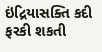ઇંદ્રિયાસક્તિ કદી ફરકી શકતી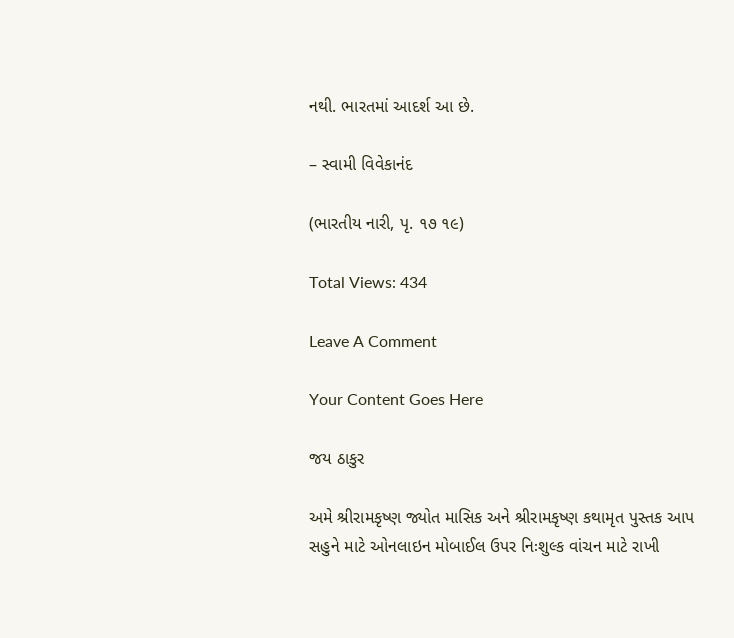નથી. ભારતમાં આદર્શ આ છે.

– સ્વામી વિવેકાનંદ

(ભારતીય નારી, પૃ. ૧૭ ૧૯)

Total Views: 434

Leave A Comment

Your Content Goes Here

જય ઠાકુર

અમે શ્રીરામકૃષ્ણ જ્યોત માસિક અને શ્રીરામકૃષ્ણ કથામૃત પુસ્તક આપ સહુને માટે ઓનલાઇન મોબાઈલ ઉપર નિઃશુલ્ક વાંચન માટે રાખી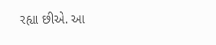રહ્યા છીએ. આ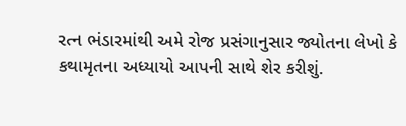રત્ન ભંડારમાંથી અમે રોજ પ્રસંગાનુસાર જ્યોતના લેખો કે કથામૃતના અધ્યાયો આપની સાથે શેર કરીશું.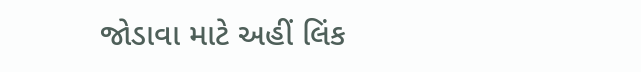જોડાવા માટે અહીં લિંક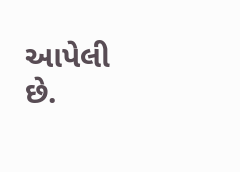આપેલી છે.